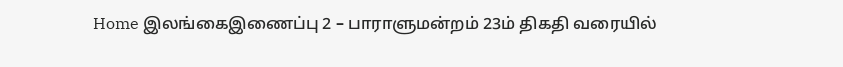Home இலங்கைஇணைப்பு 2 – பாராளுமன்றம் 23ம் திகதி வரையில்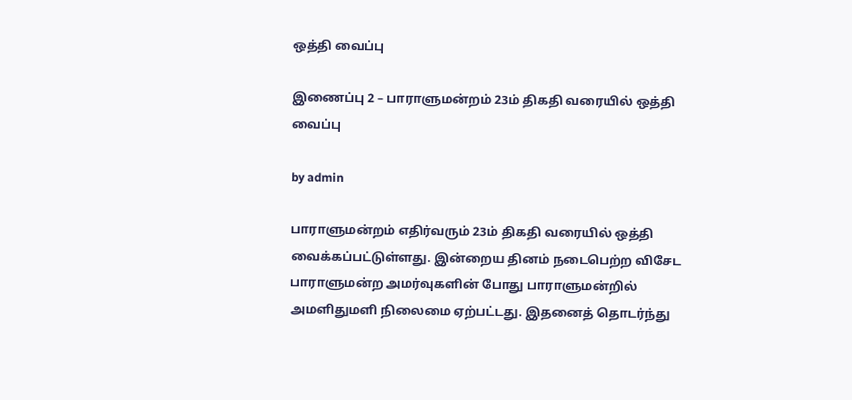ஒத்தி வைப்பு

இணைப்பு 2 – பாராளுமன்றம் 23ம் திகதி வரையில் ஒத்தி வைப்பு

by admin

பாராளுமன்றம் எதிர்வரும் 23ம் திகதி வரையில் ஒத்தி வைக்கப்பட்டுள்ளது. இன்றைய தினம் நடைபெற்ற விசேட பாராளுமன்ற அமர்வுகளின் போது பாராளுமன்றில் அமளிதுமளி நிலைமை ஏற்பட்டது. இதனைத் தொடர்ந்து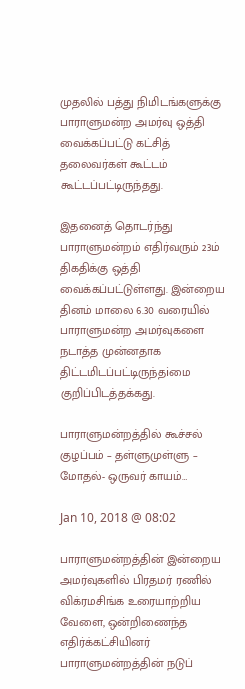முதலில் பத்து நிமிடங்களுக்கு பாராளுமன்ற அமர்வு ஒத்தி வைக்கப்பட்டு கட்சித் தலைவர்கள் கூட்டம் கூட்டப்பட்டிருந்தது.

இதனைத் தொடர்ந்து பாராளுமன்றம் எதிர்வரும் 23ம் திகதிக்கு ஒத்தி வைக்கப்பட்டுள்ளது. இன்றைய தினம் மாலை 6.30 வரையில் பாராளுமன்ற அமர்வுகளை நடாத்த முன்னதாக திட்டமிடப்பட்டிருந்தiமை குறிப்பிடத்தக்கது.

பாராளுமன்றத்தில் கூச்சல் குழப்பம் – தள்ளுமுள்ளு – மோதல்- ஒருவர் காயம்…

Jan 10, 2018 @ 08:02

பாராளுமன்றத்தின் இன்றைய அமர்வுகளில் பிரதமர் ரணில் விக்ரமசிங்க உரையாற்றிய வேளை, ஒன்றிணைந்த எதிர்க்கட்சியினர் பாராளுமன்றத்தின் நடுப்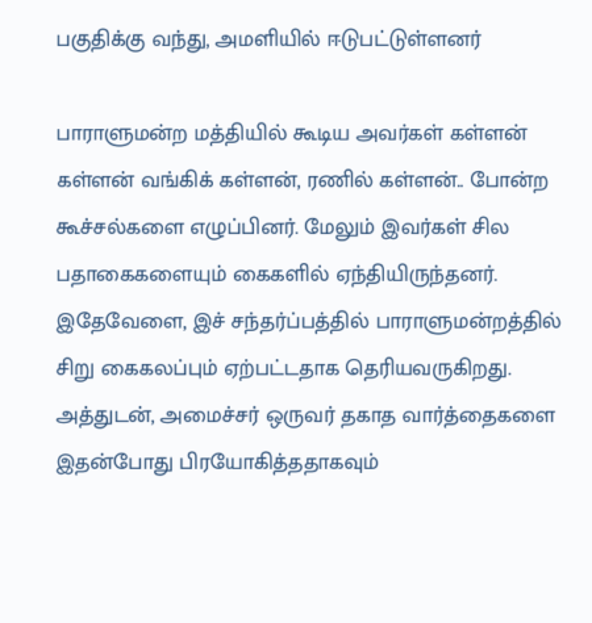பகுதிக்கு வந்து, அமளியில் ஈடுபட்டுள்ளனர்

பாராளுமன்ற மத்தியில் கூடிய அவர்கள் கள்ளன் கள்ளன் வங்கிக் கள்ளன், ரணில் கள்ளன்.. போன்ற கூச்சல்களை எழுப்பினர். மேலும் இவர்கள் சில பதாகைகளையும் கைகளில் ஏந்தியிருந்தனர். இதேவேளை, இச் சந்தர்ப்பத்தில் பாராளுமன்றத்தில் சிறு கைகலப்பும் ஏற்பட்டதாக தெரியவருகிறது. அத்துடன், அமைச்சர் ஒருவர் தகாத வார்த்தைகளை இதன்போது பிரயோகித்ததாகவும்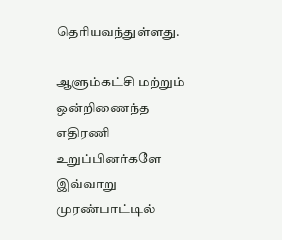தெரியவந்துள்ளது.

ஆளும்கட்சி மற்றும் ஒன்றிணைந்த எதிரணி உறுப்பினர்களே இவ்வாறு முரண்பாட்டில்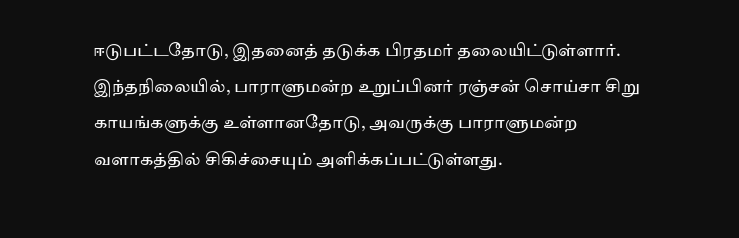ஈடுபட்டதோடு, இதனைத் தடுக்க பிரதமர் தலையிட்டுள்ளார். இந்தநிலையில், பாராளுமன்ற உறுப்பினர் ரஞ்சன் சொய்சா சிறு காயங்களுக்கு உள்ளானதோடு, அவருக்கு பாராளுமன்ற வளாகத்தில் சிகிச்சையும் அளிக்கப்பட்டுள்ளது.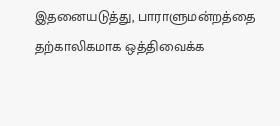இதனையடுத்து, பாராளுமன்றத்தை தற்காலிகமாக ஒத்திவைக்க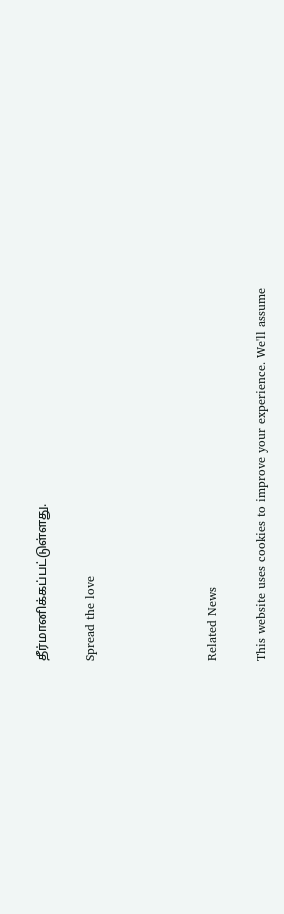தீர்மானிக்கப்பட்டுள்ளது.

Spread the love




Related News

This website uses cookies to improve your experience. We'll assume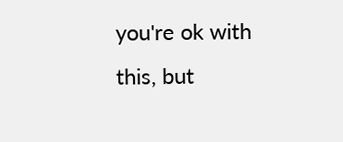you're ok with this, but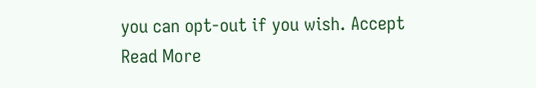you can opt-out if you wish. Accept Read More